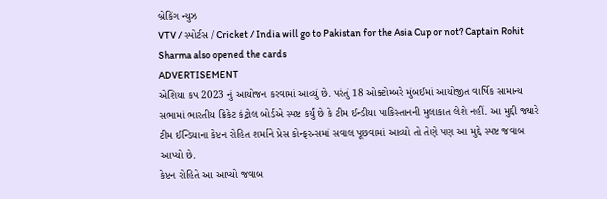બ્રેકિંગ ન્યુઝ
VTV / સ્પોર્ટસ / Cricket / India will go to Pakistan for the Asia Cup or not? Captain Rohit Sharma also opened the cards
ADVERTISEMENT
એશિયા કપ 2023 નું આયોજન કરવામાં આવ્યું છે. પરંતું 18 ઓક્ટોમ્બરે મુંબઈમાં આયોજીત વાર્ષિક સામાન્ય સભામાં ભારતીય ક્રિકેટ કંટ્રોલ બોર્ડએ સ્પષ્ટ કર્યું છે કે ટીમ ઈન્ડીયા પાકિસ્તાનની મુલાકાત લેશે નહીં. આ મુદ્દી જ્યારે ટીમ ઈન્ડિયાના કેપ્ટન રોહિત શર્માને પ્રેસ કોન્ફરન્સમાં સવાલ પૂછવામાં આવ્યો તો તેણે પણ આ મુદ્દે સ્પષ્ટ જવાબ આપ્યો છે.
કેપ્ટન રોહિતે આ આપ્યો જવાબ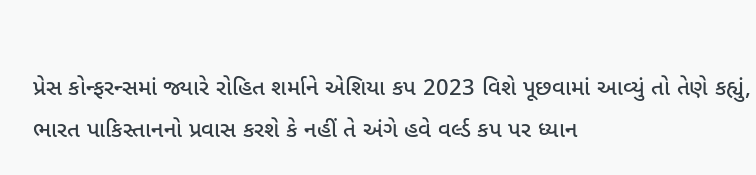પ્રેસ કોન્ફરન્સમાં જ્યારે રોહિત શર્માને એશિયા કપ 2023 વિશે પૂછવામાં આવ્યું તો તેણે કહ્યું, ભારત પાકિસ્તાનનો પ્રવાસ કરશે કે નહીં તે અંગે હવે વર્લ્ડ કપ પર ધ્યાન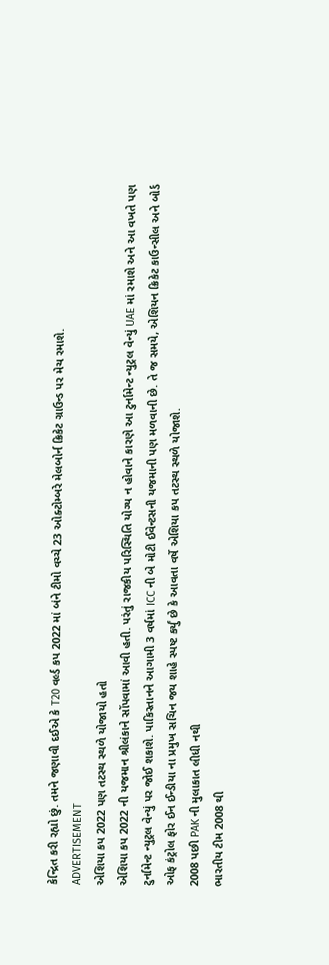કેન્દ્રિત કરી રહ્યો છું. તમને જણાવી દઈએ કે T20 વર્લ્ડ કપ 2022 માં બંને ટીમો વચ્ચે 23 ઓક્ટોમ્બરે મેલબોર્ન ક્રિકેટ ગ્રાઉન્ડ પર મેચ રમાશે.
ADVERTISEMENT
એશિયા કપ 2022 પણ તટસ્થ સ્થળે યોજાયો હતો
એશિયા કપ 2022 ની યજમાન શ્રીલંકાને સોંપવામાં આવી હતી. પરંતું રાજકીય પરિસ્થિતિ યોગ્ય ન હોવાને કારણે આ ટુર્નામેન્ટ ન્યુટ્રલ વેન્યું UAE માં રમાશે અને આ વખતે પણ ટુર્નામેન્ટ ન્યુટ્રલ વેન્યું પર જોઈ શકાશે. પાકિસ્તાનને આગામી 3 વર્ષમાં ICC ની બે મોટી ઈવેન્ટસની યજમાની પણ મળવાની છે. તે જ સમયે, એશિયન ક્રિકેટ કાઉન્સીલ અને બોર્ડ ઓફ કંટ્રોલ ફોર ઈન ઈન્ડીયા ના પ્રમુખ સચિન જય શાહે સ્પષ્ટ કર્યું છે કે આવતા વર્ષે એશિયા કપ તટસ્થ સ્થળે યોજાશે.
2008 પછી PAK ની મુલાકાત લીધી નથી
ભારતીય ટીમ 2008 થી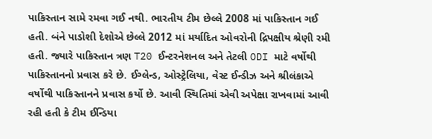પાકિસ્તાન સામે રમવા ગઈ નથી. ભારતીય ટીમ છેલ્લે 2008 માં પાકિસ્તાન ગઈ હતી. બંને પાડોશી દેશોએ છેલ્લે 2012 માં મર્યાદિત ઓવરોની દ્રિપક્ષીય શ્રેણી રમી હતી. જ્યારે પાકિસ્તાન ત્રણ T20 ઈન્ટરનેશનલ અને તેટલી ODI માટે વર્ષોથી પાકિસ્તાનનો પ્રવાસ કરે છે. ઈગ્લેન્ડ, ઓસ્ટ્રેલિયા, વેસ્ટ ઈન્ડીઝ અને શ્રીલંકાએ વર્ષોથી પાકિસ્તાનને પ્રવાસ કર્યો છે. આવી સ્થિતિમાં એવી અપેક્ષા રાખવામાં આવી રહી હતી કે ટીમ ઈન્ડિયા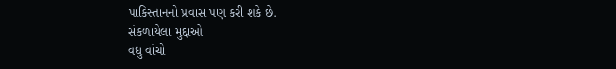પાકિસ્તાનનો પ્રવાસ પણ કરી શકે છે.
સંકળાયેલા મુદ્દાઓ
વધુ વાંચો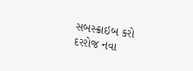સબસ્ક્રાઇબ કરો
દરરોજ નવા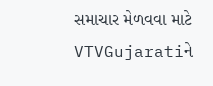સમાચાર મેળવવા માટે VTVGujaratiને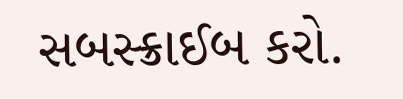સબસ્ક્રાઈબ કરો.